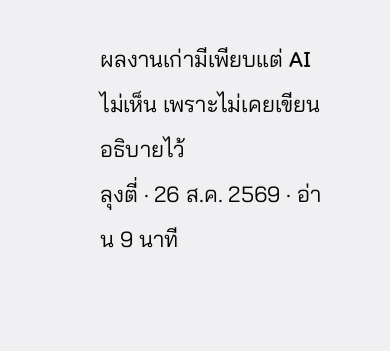ผลงานเก่ามีเพียบแต่ AI ไม่เห็น เพราะไม่เคยเขียนอธิบายไว้
ลุงตี่ · 26 ส.ค. 2569 · อ่าน 9 นาที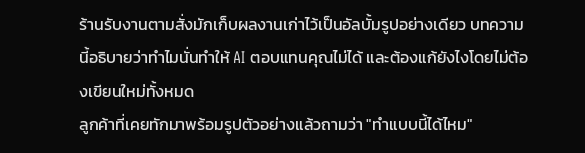ร้านรับงานตามสั่งมักเก็บผลงานเก่าไว้เป็นอัลบั้มรูปอย่างเดียว บทความนี้อธิบายว่าทำไมนั่นทำให้ AI ตอบแทนคุณไม่ได้ และต้องแก้ยังไงโดยไม่ต้องเขียนใหม่ทั้งหมด
ลูกค้าที่เคยทักมาพร้อมรูปตัวอย่างแล้วถามว่า "ทำแบบนี้ได้ไหม"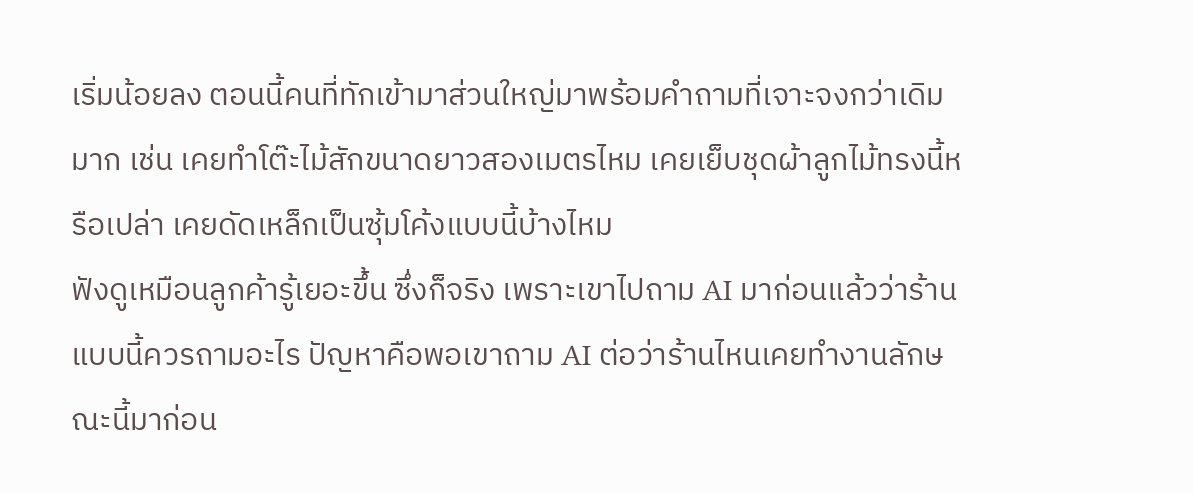เริ่มน้อยลง ตอนนี้คนที่ทักเข้ามาส่วนใหญ่มาพร้อมคำถามที่เจาะจงกว่าเดิมมาก เช่น เคยทำโต๊ะไม้สักขนาดยาวสองเมตรไหม เคยเย็บชุดผ้าลูกไม้ทรงนี้หรือเปล่า เคยดัดเหล็กเป็นซุ้มโค้งแบบนี้บ้างไหม
ฟังดูเหมือนลูกค้ารู้เยอะขึ้น ซึ่งก็จริง เพราะเขาไปถาม AI มาก่อนแล้วว่าร้านแบบนี้ควรถามอะไร ปัญหาคือพอเขาถาม AI ต่อว่าร้านไหนเคยทำงานลักษณะนี้มาก่อน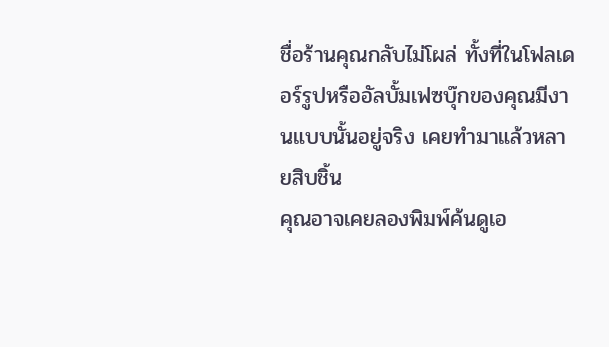ชื่อร้านคุณกลับไม่โผล่ ทั้งที่ในโฟลเดอร์รูปหรืออัลบั้มเฟซบุ๊กของคุณมีงานแบบนั้นอยู่จริง เคยทำมาแล้วหลายสิบชิ้น
คุณอาจเคยลองพิมพ์ค้นดูเอ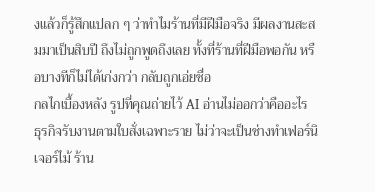งแล้วก็รู้สึกแปลก ๆ ว่าทำไมร้านที่มีฝีมือจริง มีผลงานสะสมมาเป็นสิบปี ถึงไม่ถูกพูดถึงเลย ทั้งที่ร้านที่ฝีมือพอกัน หรือบางทีก็ไม่ได้เก่งกว่า กลับถูกเอ่ยชื่อ
กลไกเบื้องหลัง รูปที่คุณถ่ายไว้ AI อ่านไม่ออกว่าคืออะไร
ธุรกิจรับงานตามใบสั่งเฉพาะราย ไม่ว่าจะเป็นช่างทำเฟอร์นิเจอร์ไม้ ร้าน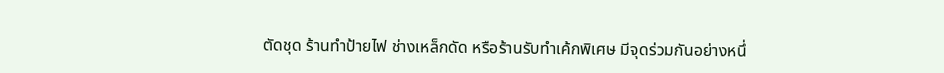ตัดชุด ร้านทำป้ายไฟ ช่างเหล็กดัด หรือร้านรับทำเค้กพิเศษ มีจุดร่วมกันอย่างหนึ่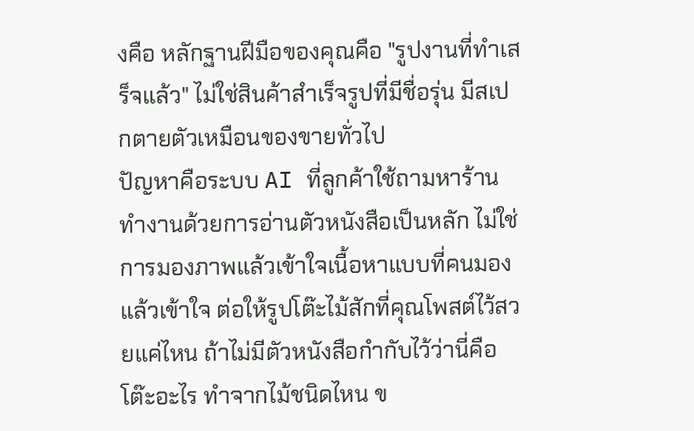งคือ หลักฐานฝีมือของคุณคือ "รูปงานที่ทำเสร็จแล้ว" ไม่ใช่สินค้าสำเร็จรูปที่มีชื่อรุ่น มีสเปกตายตัวเหมือนของขายทั่วไป
ปัญหาคือระบบ AI ที่ลูกค้าใช้ถามหาร้าน ทำงานด้วยการอ่านตัวหนังสือเป็นหลัก ไม่ใช่การมองภาพแล้วเข้าใจเนื้อหาแบบที่คนมองแล้วเข้าใจ ต่อให้รูปโต๊ะไม้สักที่คุณโพสต์ไว้สวยแค่ไหน ถ้าไม่มีตัวหนังสือกำกับไว้ว่านี่คือโต๊ะอะไร ทำจากไม้ชนิดไหน ข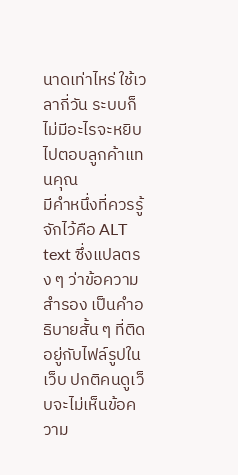นาดเท่าไหร่ ใช้เวลากี่วัน ระบบก็ไม่มีอะไรจะหยิบไปตอบลูกค้าแทนคุณ
มีคำหนึ่งที่ควรรู้จักไว้คือ ALT text ซึ่งแปลตรง ๆ ว่าข้อความสำรอง เป็นคำอธิบายสั้น ๆ ที่ติดอยู่กับไฟล์รูปในเว็บ ปกติคนดูเว็บจะไม่เห็นข้อความ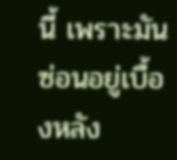นี้ เพราะมันซ่อนอยู่เบื้องหลัง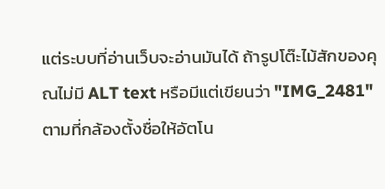แต่ระบบที่อ่านเว็บจะอ่านมันได้ ถ้ารูปโต๊ะไม้สักของคุณไม่มี ALT text หรือมีแต่เขียนว่า "IMG_2481" ตามที่กล้องตั้งชื่อให้อัตโน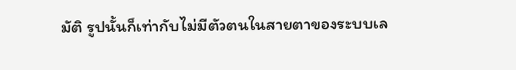มัติ รูปนั้นก็เท่ากับไม่มีตัวตนในสายตาของระบบเล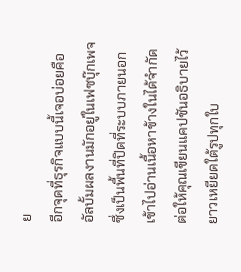ย
อีกจุดที่ธุรกิจแบบนี้เจอบ่อยคือ อัลบั้มผลงานมักอยู่ในเฟซบุ๊กเพจ ซึ่งเป็นพื้นที่ปิดที่ระบบภายนอกเข้าไปอ่านเนื้อหาข้างในได้จำกัด ต่อให้คุณเขียนแคปชันอธิบายไว้ยาวเหยียดใต้รูปทุกใบ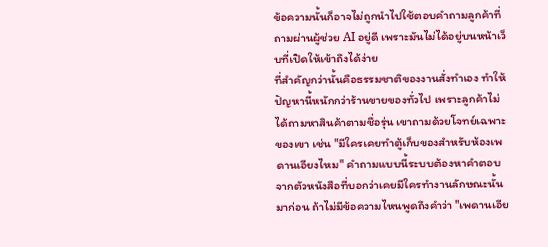ข้อความนั้นก็อาจไม่ถูกนำไปใช้ตอบคำถามลูกค้าที่ถามผ่านผู้ช่วย AI อยู่ดี เพราะมันไม่ได้อยู่บนหน้าเว็บที่เปิดให้เข้าถึงได้ง่าย
ที่สำคัญกว่านั้นคือธรรมชาติของงานสั่งทำเอง ทำให้ปัญหานี้หนักกว่าร้านขายของทั่วไป เพราะลูกค้าไม่ได้ถามหาสินค้าตามชื่อรุ่น เขาถามด้วยโจทย์เฉพาะของเขา เช่น "มีใครเคยทำตู้เก็บของสำหรับห้องเพดานเอียงไหม" คำถามแบบนี้ระบบต้องหาคำตอบจากตัวหนังสือที่บอกว่าเคยมีใครทำงานลักษณะนั้นมาก่อน ถ้าไม่มีข้อความไหนพูดถึงคำว่า "เพดานเอีย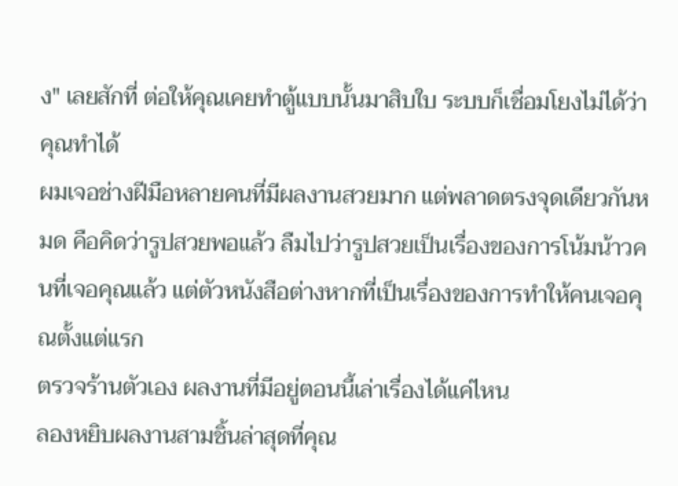ง" เลยสักที่ ต่อให้คุณเคยทำตู้แบบนั้นมาสิบใบ ระบบก็เชื่อมโยงไม่ได้ว่าคุณทำได้
ผมเจอช่างฝีมือหลายคนที่มีผลงานสวยมาก แต่พลาดตรงจุดเดียวกันหมด คือคิดว่ารูปสวยพอแล้ว ลืมไปว่ารูปสวยเป็นเรื่องของการโน้มน้าวคนที่เจอคุณแล้ว แต่ตัวหนังสือต่างหากที่เป็นเรื่องของการทำให้คนเจอคุณตั้งแต่แรก
ตรวจร้านตัวเอง ผลงานที่มีอยู่ตอนนี้เล่าเรื่องได้แค่ไหน
ลองหยิบผลงานสามชิ้นล่าสุดที่คุณ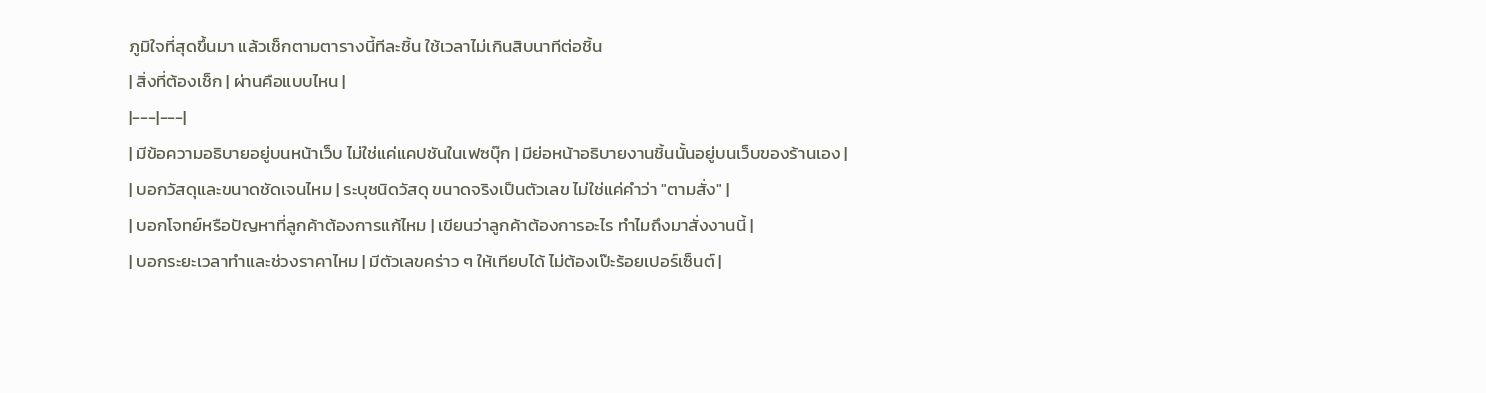ภูมิใจที่สุดขึ้นมา แล้วเช็กตามตารางนี้ทีละชิ้น ใช้เวลาไม่เกินสิบนาทีต่อชิ้น
| สิ่งที่ต้องเช็ก | ผ่านคือแบบไหน |
|---|---|
| มีข้อความอธิบายอยู่บนหน้าเว็บ ไม่ใช่แค่แคปชันในเฟซบุ๊ก | มีย่อหน้าอธิบายงานชิ้นนั้นอยู่บนเว็บของร้านเอง |
| บอกวัสดุและขนาดชัดเจนไหม | ระบุชนิดวัสดุ ขนาดจริงเป็นตัวเลข ไม่ใช่แค่คำว่า "ตามสั่ง" |
| บอกโจทย์หรือปัญหาที่ลูกค้าต้องการแก้ไหม | เขียนว่าลูกค้าต้องการอะไร ทำไมถึงมาสั่งงานนี้ |
| บอกระยะเวลาทำและช่วงราคาไหม | มีตัวเลขคร่าว ๆ ให้เทียบได้ ไม่ต้องเป๊ะร้อยเปอร์เซ็นต์ |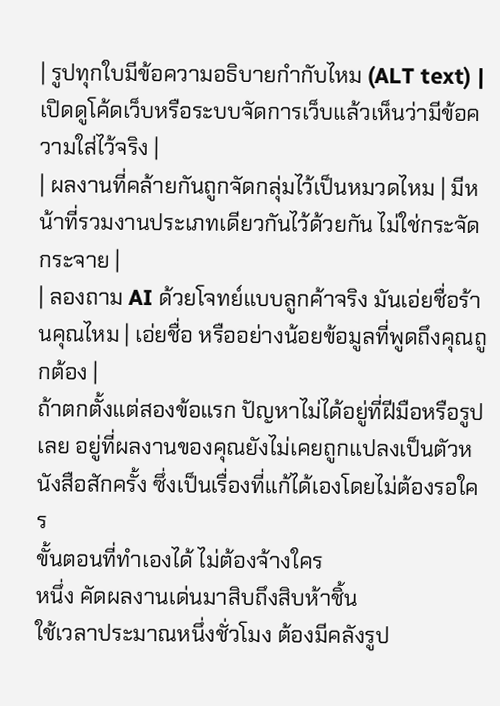| รูปทุกใบมีข้อความอธิบายกำกับไหม (ALT text) | เปิดดูโค้ดเว็บหรือระบบจัดการเว็บแล้วเห็นว่ามีข้อความใส่ไว้จริง |
| ผลงานที่คล้ายกันถูกจัดกลุ่มไว้เป็นหมวดไหม | มีหน้าที่รวมงานประเภทเดียวกันไว้ด้วยกัน ไม่ใช่กระจัดกระจาย |
| ลองถาม AI ด้วยโจทย์แบบลูกค้าจริง มันเอ่ยชื่อร้านคุณไหม | เอ่ยชื่อ หรืออย่างน้อยข้อมูลที่พูดถึงคุณถูกต้อง |
ถ้าตกตั้งแต่สองข้อแรก ปัญหาไม่ได้อยู่ที่ฝีมือหรือรูปเลย อยู่ที่ผลงานของคุณยังไม่เคยถูกแปลงเป็นตัวหนังสือสักครั้ง ซึ่งเป็นเรื่องที่แก้ได้เองโดยไม่ต้องรอใคร
ขั้นตอนที่ทำเองได้ ไม่ต้องจ้างใคร
หนึ่ง คัดผลงานเด่นมาสิบถึงสิบห้าชิ้น
ใช้เวลาประมาณหนึ่งชั่วโมง ต้องมีคลังรูป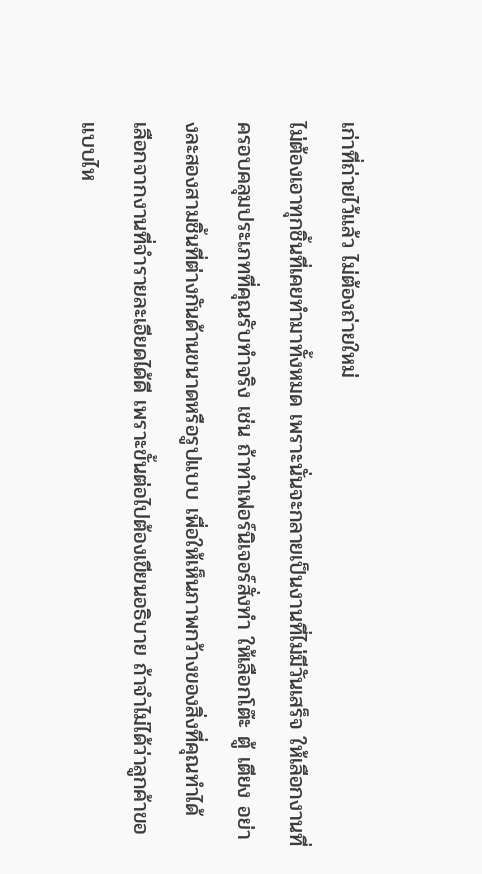เก่าที่ถ่ายไว้แล้ว ไม่ต้องถ่ายใหม่
ไม่ต้องเอาทุกชิ้นที่เคยทำมาทั้งหมด เพราะนั่นจะกลายเป็นงานที่ไม่มีวันเสร็จ ให้เลือกงานที่ครอบคลุมประเภทที่คุณรับทำจริง เช่น ถ้าทำเฟอร์นิเจอร์สั่งทำ ให้เลือกโต๊ะ ตู้ เตียง อย่างละสองสามชิ้นที่ต่างกันด้านขนาดหรือรูปแบบ เพื่อให้เห็นภาพกว้างของสิ่งที่คุณทำได้
เลือกจากงานที่จำรายละเอียดได้ดี เพราะขั้นต่อไปต้องเขียนอธิบาย ถ้าจำไม่ได้ว่าลูกค้าขอแบบไห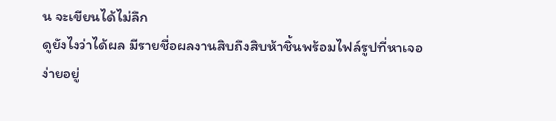น จะเขียนได้ไม่ลึก
ดูยังไงว่าได้ผล มีรายชื่อผลงานสิบถึงสิบห้าชิ้นพร้อมไฟล์รูปที่หาเจอง่ายอยู่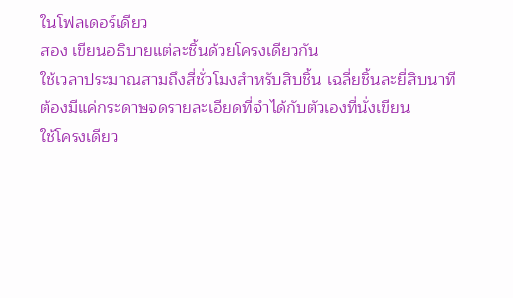ในโฟลเดอร์เดียว
สอง เขียนอธิบายแต่ละชิ้นด้วยโครงเดียวกัน
ใช้เวลาประมาณสามถึงสี่ชั่วโมงสำหรับสิบชิ้น เฉลี่ยชิ้นละยี่สิบนาที ต้องมีแค่กระดาษจดรายละเอียดที่จำได้กับตัวเองที่นั่งเขียน
ใช้โครงเดียว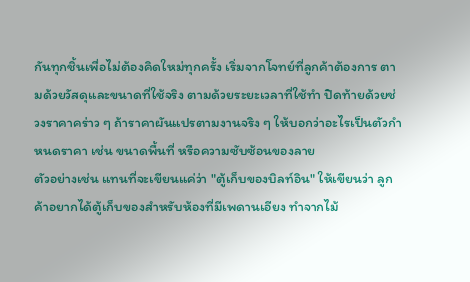กันทุกชิ้นเพื่อไม่ต้องคิดใหม่ทุกครั้ง เริ่มจากโจทย์ที่ลูกค้าต้องการ ตามด้วยวัสดุและขนาดที่ใช้จริง ตามด้วยระยะเวลาที่ใช้ทำ ปิดท้ายด้วยช่วงราคาคร่าว ๆ ถ้าราคาผันแปรตามงานจริง ๆ ให้บอกว่าอะไรเป็นตัวกำหนดราคา เช่น ขนาดพื้นที่ หรือความซับซ้อนของลาย
ตัวอย่างเช่น แทนที่จะเขียนแค่ว่า "ตู้เก็บของบิลท์อิน" ให้เขียนว่า ลูกค้าอยากได้ตู้เก็บของสำหรับห้องที่มีเพดานเอียง ทำจากไม้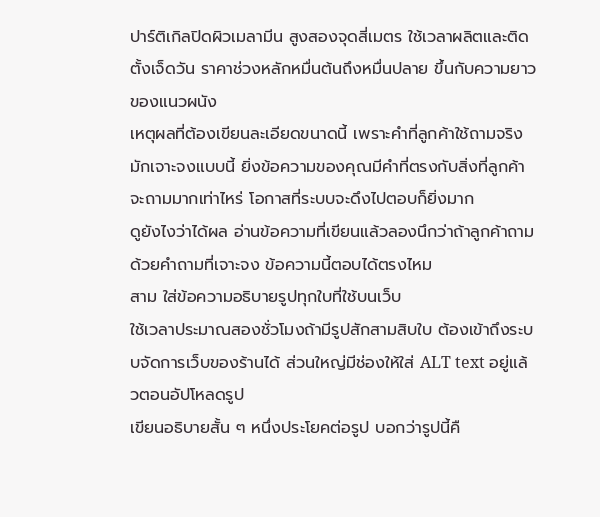ปาร์ติเกิลปิดผิวเมลามีน สูงสองจุดสี่เมตร ใช้เวลาผลิตและติดตั้งเจ็ดวัน ราคาช่วงหลักหมื่นต้นถึงหมื่นปลาย ขึ้นกับความยาวของแนวผนัง
เหตุผลที่ต้องเขียนละเอียดขนาดนี้ เพราะคำที่ลูกค้าใช้ถามจริงมักเจาะจงแบบนี้ ยิ่งข้อความของคุณมีคำที่ตรงกับสิ่งที่ลูกค้าจะถามมากเท่าไหร่ โอกาสที่ระบบจะดึงไปตอบก็ยิ่งมาก
ดูยังไงว่าได้ผล อ่านข้อความที่เขียนแล้วลองนึกว่าถ้าลูกค้าถามด้วยคำถามที่เจาะจง ข้อความนี้ตอบได้ตรงไหม
สาม ใส่ข้อความอธิบายรูปทุกใบที่ใช้บนเว็บ
ใช้เวลาประมาณสองชั่วโมงถ้ามีรูปสักสามสิบใบ ต้องเข้าถึงระบบจัดการเว็บของร้านได้ ส่วนใหญ่มีช่องให้ใส่ ALT text อยู่แล้วตอนอัปโหลดรูป
เขียนอธิบายสั้น ๆ หนึ่งประโยคต่อรูป บอกว่ารูปนี้คื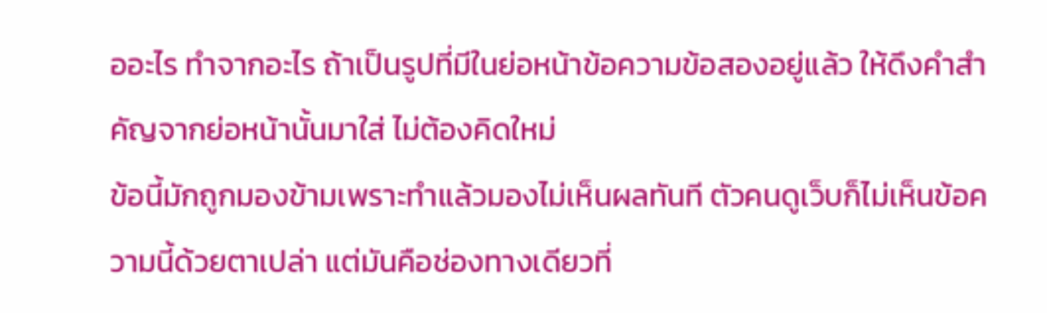ออะไร ทำจากอะไร ถ้าเป็นรูปที่มีในย่อหน้าข้อความข้อสองอยู่แล้ว ให้ดึงคำสำคัญจากย่อหน้านั้นมาใส่ ไม่ต้องคิดใหม่
ข้อนี้มักถูกมองข้ามเพราะทำแล้วมองไม่เห็นผลทันที ตัวคนดูเว็บก็ไม่เห็นข้อความนี้ด้วยตาเปล่า แต่มันคือช่องทางเดียวที่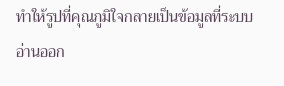ทำให้รูปที่คุณภูมิใจกลายเป็นข้อมูลที่ระบบอ่านออก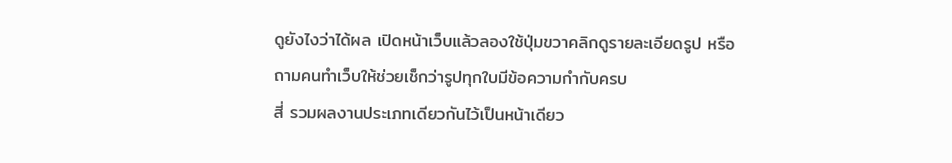ดูยังไงว่าได้ผล เปิดหน้าเว็บแล้วลองใช้ปุ่มขวาคลิกดูรายละเอียดรูป หรือถามคนทำเว็บให้ช่วยเช็กว่ารูปทุกใบมีข้อความกำกับครบ
สี่ รวมผลงานประเภทเดียวกันไว้เป็นหน้าเดียว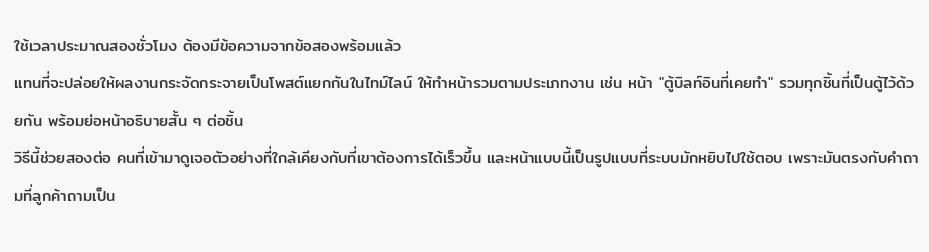ใช้เวลาประมาณสองชั่วโมง ต้องมีข้อความจากข้อสองพร้อมแล้ว
แทนที่จะปล่อยให้ผลงานกระจัดกระจายเป็นโพสต์แยกกันในไทม์ไลน์ ให้ทำหน้ารวมตามประเภทงาน เช่น หน้า "ตู้บิลท์อินที่เคยทำ" รวมทุกชิ้นที่เป็นตู้ไว้ด้วยกัน พร้อมย่อหน้าอธิบายสั้น ๆ ต่อชิ้น
วิธีนี้ช่วยสองต่อ คนที่เข้ามาดูเจอตัวอย่างที่ใกล้เคียงกับที่เขาต้องการได้เร็วขึ้น และหน้าแบบนี้เป็นรูปแบบที่ระบบมักหยิบไปใช้ตอบ เพราะมันตรงกับคำถามที่ลูกค้าถามเป็น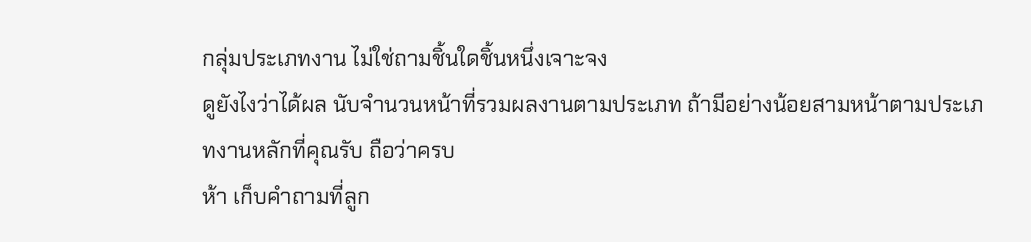กลุ่มประเภทงาน ไม่ใช่ถามชิ้นใดชิ้นหนึ่งเจาะจง
ดูยังไงว่าได้ผล นับจำนวนหน้าที่รวมผลงานตามประเภท ถ้ามีอย่างน้อยสามหน้าตามประเภทงานหลักที่คุณรับ ถือว่าครบ
ห้า เก็บคำถามที่ลูก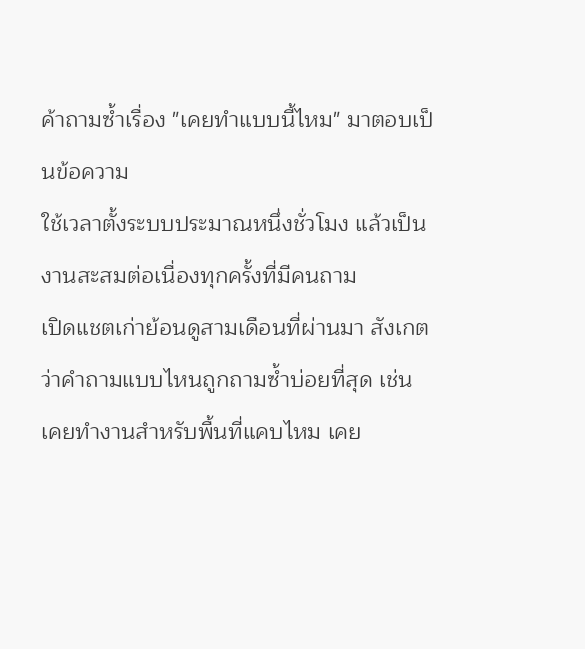ค้าถามซ้ำเรื่อง "เคยทำแบบนี้ไหม" มาตอบเป็นข้อความ
ใช้เวลาตั้งระบบประมาณหนึ่งชั่วโมง แล้วเป็นงานสะสมต่อเนื่องทุกครั้งที่มีคนถาม
เปิดแชตเก่าย้อนดูสามเดือนที่ผ่านมา สังเกตว่าคำถามแบบไหนถูกถามซ้ำบ่อยที่สุด เช่น เคยทำงานสำหรับพื้นที่แคบไหม เคย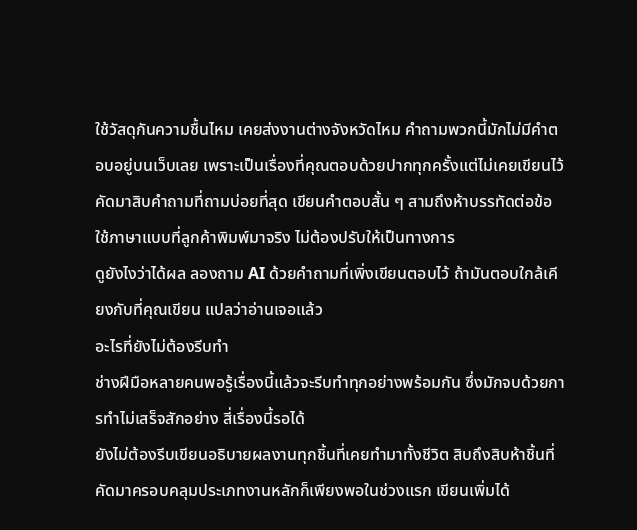ใช้วัสดุกันความชื้นไหม เคยส่งงานต่างจังหวัดไหม คำถามพวกนี้มักไม่มีคำตอบอยู่บนเว็บเลย เพราะเป็นเรื่องที่คุณตอบด้วยปากทุกครั้งแต่ไม่เคยเขียนไว้
คัดมาสิบคำถามที่ถามบ่อยที่สุด เขียนคำตอบสั้น ๆ สามถึงห้าบรรทัดต่อข้อ ใช้ภาษาแบบที่ลูกค้าพิมพ์มาจริง ไม่ต้องปรับให้เป็นทางการ
ดูยังไงว่าได้ผล ลองถาม AI ด้วยคำถามที่เพิ่งเขียนตอบไว้ ถ้ามันตอบใกล้เคียงกับที่คุณเขียน แปลว่าอ่านเจอแล้ว
อะไรที่ยังไม่ต้องรีบทำ
ช่างฝีมือหลายคนพอรู้เรื่องนี้แล้วจะรีบทำทุกอย่างพร้อมกัน ซึ่งมักจบด้วยการทำไม่เสร็จสักอย่าง สี่เรื่องนี้รอได้
ยังไม่ต้องรีบเขียนอธิบายผลงานทุกชิ้นที่เคยทำมาทั้งชีวิต สิบถึงสิบห้าชิ้นที่คัดมาครอบคลุมประเภทงานหลักก็เพียงพอในช่วงแรก เขียนเพิ่มได้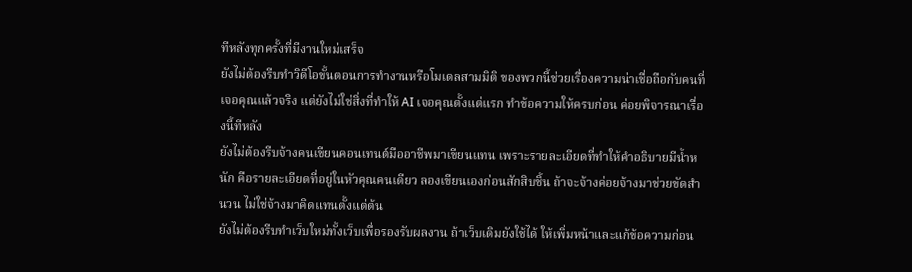ทีหลังทุกครั้งที่มีงานใหม่เสร็จ
ยังไม่ต้องรีบทำวิดีโอขั้นตอนการทำงานหรือโมเดลสามมิติ ของพวกนี้ช่วยเรื่องความน่าเชื่อถือกับคนที่เจอคุณแล้วจริง แต่ยังไม่ใช่สิ่งที่ทำให้ AI เจอคุณตั้งแต่แรก ทำข้อความให้ครบก่อน ค่อยพิจารณาเรื่องนี้ทีหลัง
ยังไม่ต้องรีบจ้างคนเขียนคอนเทนต์มืออาชีพมาเขียนแทน เพราะรายละเอียดที่ทำให้คำอธิบายมีน้ำหนัก คือรายละเอียดที่อยู่ในหัวคุณคนเดียว ลองเขียนเองก่อนสักสิบชิ้น ถ้าจะจ้างค่อยจ้างมาช่วยขัดสำนวน ไม่ใช่จ้างมาคิดแทนตั้งแต่ต้น
ยังไม่ต้องรีบทำเว็บใหม่ทั้งเว็บเพื่อรองรับผลงาน ถ้าเว็บเดิมยังใช้ได้ ให้เพิ่มหน้าและแก้ข้อความก่อน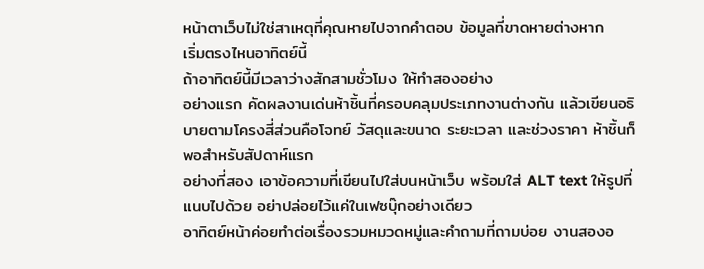หน้าตาเว็บไม่ใช่สาเหตุที่คุณหายไปจากคำตอบ ข้อมูลที่ขาดหายต่างหาก
เริ่มตรงไหนอาทิตย์นี้
ถ้าอาทิตย์นี้มีเวลาว่างสักสามชั่วโมง ให้ทำสองอย่าง
อย่างแรก คัดผลงานเด่นห้าชิ้นที่ครอบคลุมประเภทงานต่างกัน แล้วเขียนอธิบายตามโครงสี่ส่วนคือโจทย์ วัสดุและขนาด ระยะเวลา และช่วงราคา ห้าชิ้นก็พอสำหรับสัปดาห์แรก
อย่างที่สอง เอาข้อความที่เขียนไปใส่บนหน้าเว็บ พร้อมใส่ ALT text ให้รูปที่แนบไปด้วย อย่าปล่อยไว้แค่ในเฟซบุ๊กอย่างเดียว
อาทิตย์หน้าค่อยทำต่อเรื่องรวมหมวดหมู่และคำถามที่ถามบ่อย งานสองอ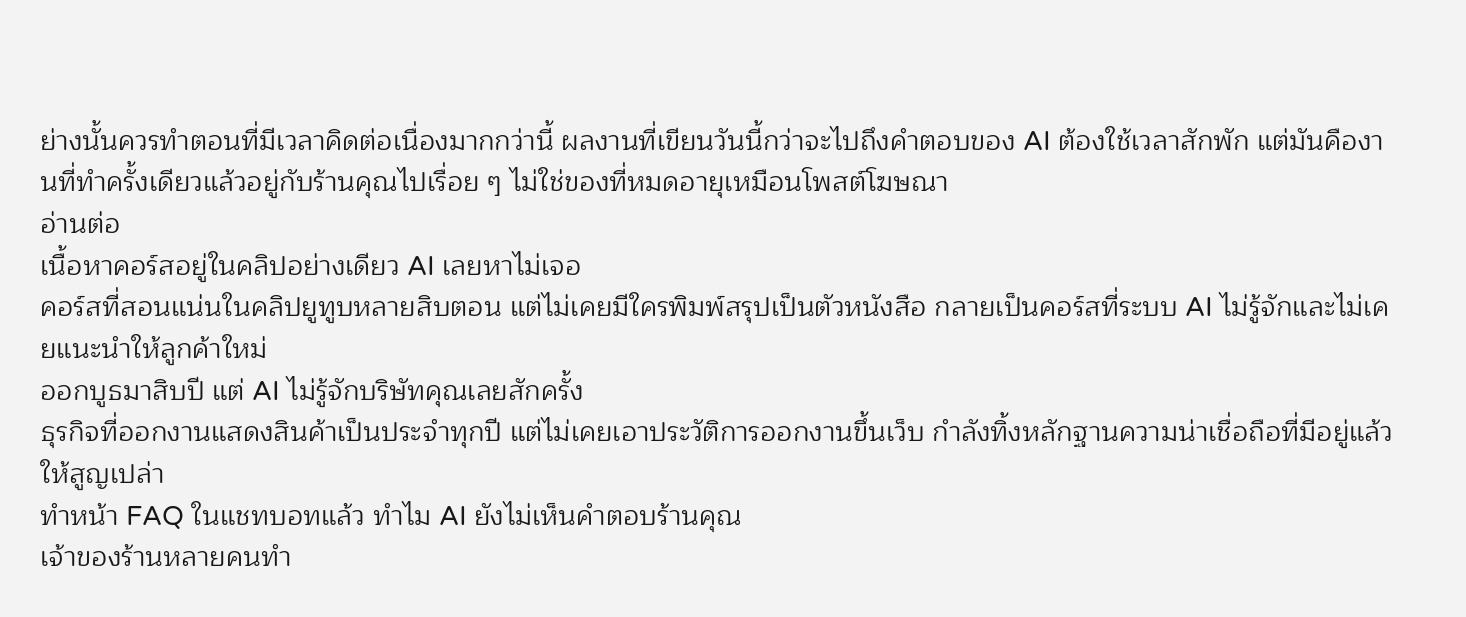ย่างนั้นควรทำตอนที่มีเวลาคิดต่อเนื่องมากกว่านี้ ผลงานที่เขียนวันนี้กว่าจะไปถึงคำตอบของ AI ต้องใช้เวลาสักพัก แต่มันคืองานที่ทำครั้งเดียวแล้วอยู่กับร้านคุณไปเรื่อย ๆ ไม่ใช่ของที่หมดอายุเหมือนโพสต์โฆษณา
อ่านต่อ
เนื้อหาคอร์สอยู่ในคลิปอย่างเดียว AI เลยหาไม่เจอ
คอร์สที่สอนแน่นในคลิปยูทูบหลายสิบตอน แต่ไม่เคยมีใครพิมพ์สรุปเป็นตัวหนังสือ กลายเป็นคอร์สที่ระบบ AI ไม่รู้จักและไม่เคยแนะนำให้ลูกค้าใหม่
ออกบูธมาสิบปี แต่ AI ไม่รู้จักบริษัทคุณเลยสักครั้ง
ธุรกิจที่ออกงานแสดงสินค้าเป็นประจำทุกปี แต่ไม่เคยเอาประวัติการออกงานขึ้นเว็บ กำลังทิ้งหลักฐานความน่าเชื่อถือที่มีอยู่แล้วให้สูญเปล่า
ทำหน้า FAQ ในแชทบอทแล้ว ทำไม AI ยังไม่เห็นคำตอบร้านคุณ
เจ้าของร้านหลายคนทำ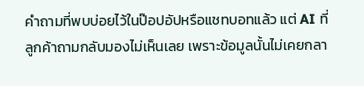คำถามที่พบบ่อยไว้ในป๊อปอัปหรือแชทบอทแล้ว แต่ AI ที่ลูกค้าถามกลับมองไม่เห็นเลย เพราะข้อมูลนั้นไม่เคยกลา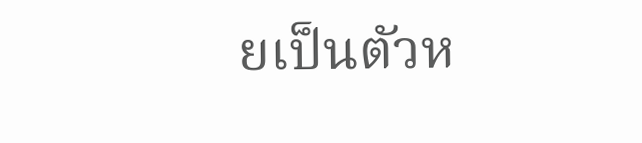ยเป็นตัวห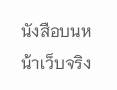นังสือบนหน้าเว็บจริง